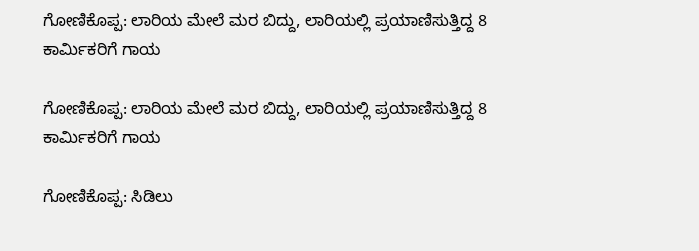ಗೋಣಿಕೊಪ್ಪ: ಲಾರಿಯ ಮೇಲೆ ಮರ ಬಿದ್ದು, ಲಾರಿಯಲ್ಲಿ ಪ್ರಯಾಣಿಸುತ್ತಿದ್ದ 8 ಕಾರ್ಮಿಕರಿಗೆ ಗಾಯ

ಗೋಣಿಕೊಪ್ಪ: ಲಾರಿಯ ಮೇಲೆ ಮರ ಬಿದ್ದು, ಲಾರಿಯಲ್ಲಿ ಪ್ರಯಾಣಿಸುತ್ತಿದ್ದ 8 ಕಾರ್ಮಿಕರಿಗೆ ಗಾಯ

ಗೋಣಿಕೊಪ್ಪ: ಸಿಡಿಲು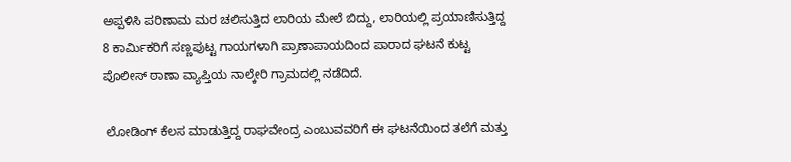ಅಪ್ಪಳಿಸಿ ಪರಿಣಾಮ ಮರ ಚಲಿಸುತ್ತಿದ ಲಾರಿಯ ಮೇಲೆ ಬಿದ್ದು, ಲಾರಿಯಲ್ಲಿ ಪ್ರಯಾಣಿಸುತ್ತಿದ್ದ 8 ಕಾರ್ಮಿಕರಿಗೆ ಸಣ್ಣಪುಟ್ಟ ಗಾಯಗಳಾಗಿ ಪ್ರಾಣಾಪಾಯದಿಂದ ಪಾರಾದ ಘಟನೆ ಕುಟ್ಟ ಪೊಲೀಸ್ ಠಾಣಾ ವ್ಯಾಪ್ತಿಯ ನಾಲ್ಕೇರಿ ಗ್ರಾಮದಲ್ಲಿ ನಡೆದಿದೆ.

 ಲೋಡಿಂಗ್ ಕೆಲಸ ಮಾಡುತ್ತಿದ್ದ ರಾಘವೇಂದ್ರ ಎಂಬುವವರಿಗೆ ಈ ಘಟನೆಯಿಂದ ತಲೆಗೆ ಮತ್ತು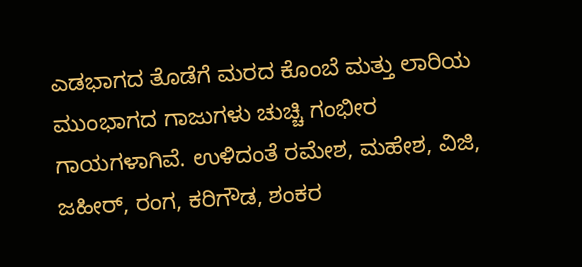ಎಡಭಾಗದ ತೊಡೆಗೆ ಮರದ ಕೊಂಬೆ ಮತ್ತು ಲಾರಿಯ ಮುಂಭಾಗದ ಗಾಜುಗಳು ಚುಚ್ಚಿ ಗಂಭೀರ ಗಾಯಗಳಾಗಿವೆ. ಉಳಿದಂತೆ ರಮೇಶ, ಮಹೇಶ, ವಿಜಿ, ಜಹೀರ್, ರಂಗ, ಕರಿಗೌಡ, ಶಂಕರ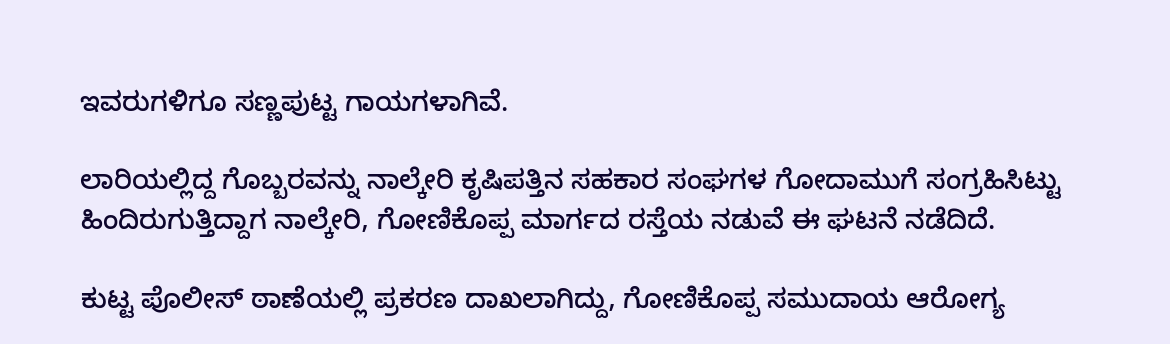ಇವರುಗಳಿಗೂ ಸಣ್ಣಪುಟ್ಟ ಗಾಯಗಳಾಗಿವೆ.

ಲಾರಿಯಲ್ಲಿದ್ದ ಗೊಬ್ಬರವನ್ನು ನಾಲ್ಕೇರಿ ಕೃಷಿಪತ್ತಿನ ಸಹಕಾರ ಸಂಘಗಳ ಗೋದಾಮುಗೆ ಸಂಗ್ರಹಿಸಿಟ್ಟು ಹಿಂದಿರುಗುತ್ತಿದ್ದಾಗ ನಾಲ್ಕೇರಿ, ಗೋಣಿಕೊಪ್ಪ ಮಾರ್ಗದ ರಸ್ತೆಯ ನಡುವೆ ಈ ಘಟನೆ ನಡೆದಿದೆ.

ಕುಟ್ಟ ಪೊಲೀಸ್ ಠಾಣೆಯಲ್ಲಿ ಪ್ರಕರಣ ದಾಖಲಾಗಿದ್ದು, ಗೋಣಿಕೊಪ್ಪ ಸಮುದಾಯ ಆರೋಗ್ಯ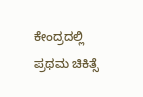ಕೇಂದ್ರದಲ್ಲಿ ಪ್ರಥಮ ಚಿಕಿತ್ಸೆ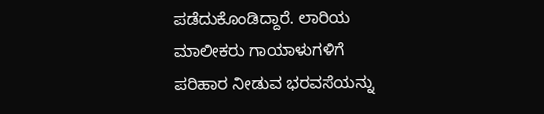ಪಡೆದುಕೊಂಡಿದ್ದಾರೆ. ಲಾರಿಯ ಮಾಲೀಕರು ಗಾಯಾಳುಗಳಿಗೆ ಪರಿಹಾರ ನೀಡುವ ಭರವಸೆಯನ್ನು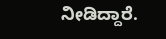ನೀಡಿದ್ದಾರೆ.